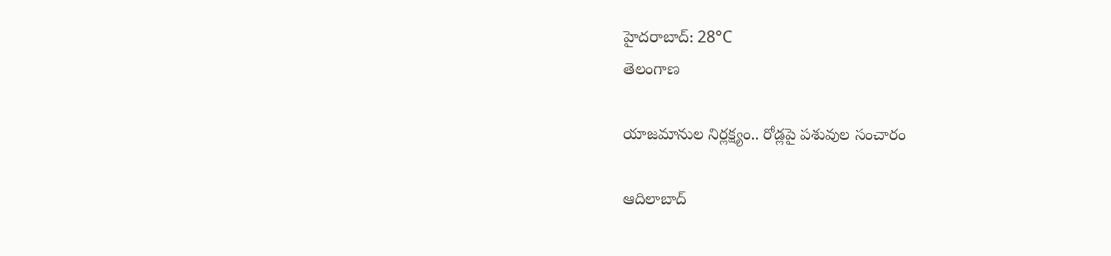హైదరాబాద్: 28°C
తెలంగాణ

యాజమానుల నిర్లక్ష్యం.. రోడ్లపై పశువుల సంచారం

ఆదిలాబాద్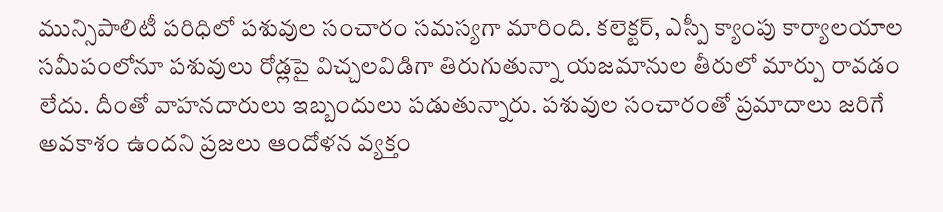మున్సిపాలిటీ పరిధిలో పశువుల సంచారం సమస్యగా మారింది. కలెక్టర్, ఎస్పీ క్యాంపు కార్యాలయాల సమీపంలోనూ పశువులు రోడ్లపై విచ్చలవిడిగా తిరుగుతున్నా యజమానుల తీరులో మార్పు రావడం లేదు. దీంతో వాహనదారులు ఇబ్బందులు పడుతున్నారు. పశువుల సంచారంతో ప్రమాదాలు జరిగే అవకాశం ఉందని ప్రజలు ఆందోళన వ్యక్తం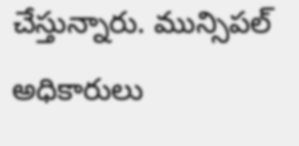చేస్తున్నారు. మున్సిపల్ అధికారులు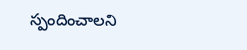స్పందించాలని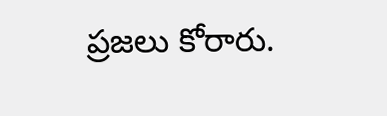ప్రజలు కోరారు.